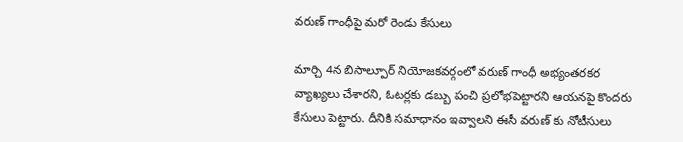వరుణ్ గాంధీపై మరో రెండు కేసులు

మార్చి 4న బిసాల్పూర్ నియోజకవర్గంలో వరుణ్ గాంధీ అభ్యంతరకర వ్యాఖ్యలు చేశారని, ఓటర్లకు డబ్బు పంచి ప్రలోభపెట్టారని ఆయనపై కొందరు కేసులు పెట్టారు. దీనికి సమాధానం ఇవ్వాలని ఈసీ వరుణ్ కు నోటీసులు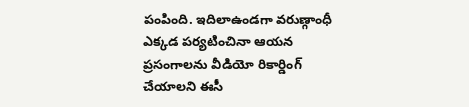పంపింది. ఇదిలాఉండగా వరుణ్గాంధీ ఎక్కడ పర్యటించినా ఆయన ప్రసంగాలను వీడియో రికార్డింగ్ చేయాలని ఈసీ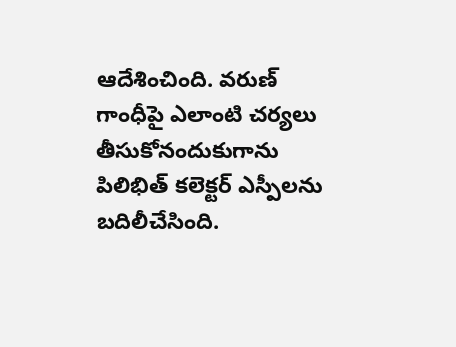ఆదేశించింది. వరుణ్ గాంధీపై ఎలాంటి చర్యలు తీసుకోనందుకుగాను పిలిభిత్ కలెక్టర్ ఎస్పీలను బదిలీచేసింది.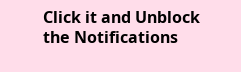Click it and Unblock the Notifications